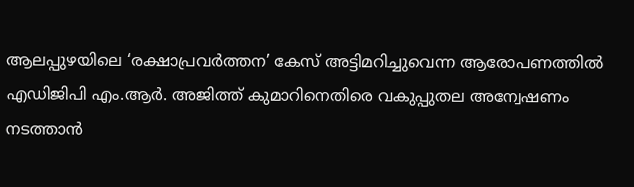ആലപ്പുഴയിലെ ‘രക്ഷാപ്രവര്‍ത്തന’ കേസ് അട്ടിമറിച്ചുവെന്ന ആരോപണത്തില്‍ എഡിജിപി എം.ആര്‍. അജിത്ത് കുമാറിനെതിരെ വകുപ്പുതല അന്വേഷണം നടത്താന്‍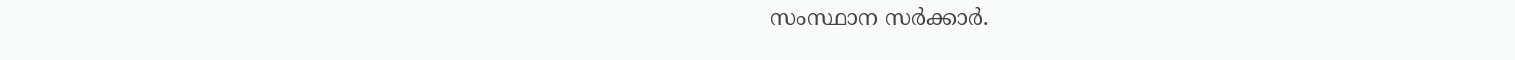സംസ്ഥാന സര്‍ക്കാര്‍.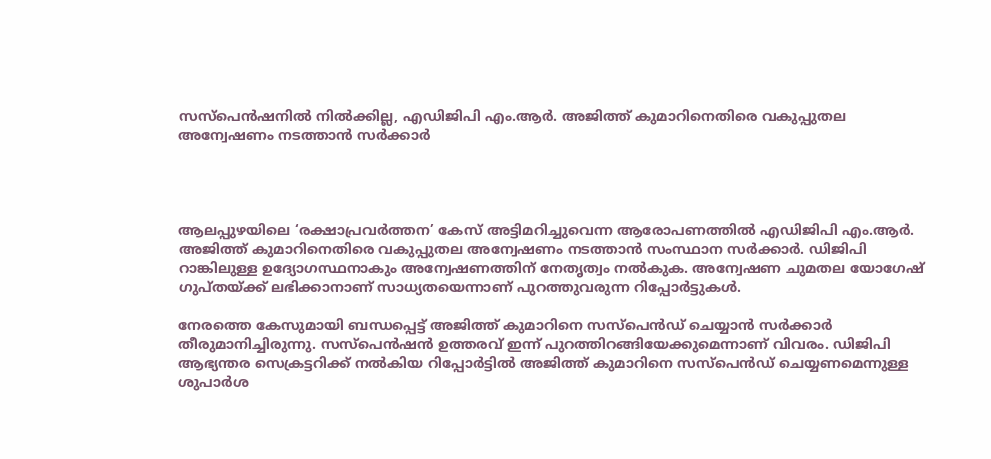സസ്‌പെന്‍ഷനില്‍ നില്‍ക്കില്ല, എഡിജിപി എം.ആര്‍. അജിത്ത് കുമാറിനെതിരെ വകുപ്പുതല അന്വേഷണം നടത്താന്‍ സര്‍ക്കാര്‍




ആലപ്പുഴയിലെ ‘രക്ഷാപ്രവര്‍ത്തന’ കേസ് അട്ടിമറിച്ചുവെന്ന ആരോപണത്തില്‍ എഡിജിപി എം.ആര്‍. അജിത്ത് കുമാറിനെതിരെ വകുപ്പുതല അന്വേഷണം നടത്താന്‍ സംസ്ഥാന സര്‍ക്കാര്‍. ഡിജിപി റാങ്കിലുള്ള ഉദ്യോഗസ്ഥനാകും അന്വേഷണത്തിന് നേതൃത്വം നല്‍കുക. അന്വേഷണ ചുമതല യോഗേഷ് ഗുപ്തയ്ക്ക് ലഭിക്കാനാണ് സാധ്യതയെന്നാണ് പുറത്തുവരുന്ന റിപ്പോര്‍ട്ടുകള്‍.

നേരത്തെ കേസുമായി ബന്ധപ്പെട്ട് അജിത്ത് കുമാറിനെ സസ്പെന്‍ഡ് ചെയ്യാന്‍ സര്‍ക്കാര്‍ തീരുമാനിച്ചിരുന്നു. സസ്പെന്‍ഷന്‍ ഉത്തരവ് ഇന്ന് പുറത്തിറങ്ങിയേക്കുമെന്നാണ് വിവരം. ഡിജിപി ആഭ്യന്തര സെക്രട്ടറിക്ക് നല്‍കിയ റിപ്പോര്‍ട്ടില്‍ അജിത്ത് കുമാറിനെ സസ്പെന്‍ഡ് ചെയ്യണമെന്നുള്ള ശുപാര്‍ശ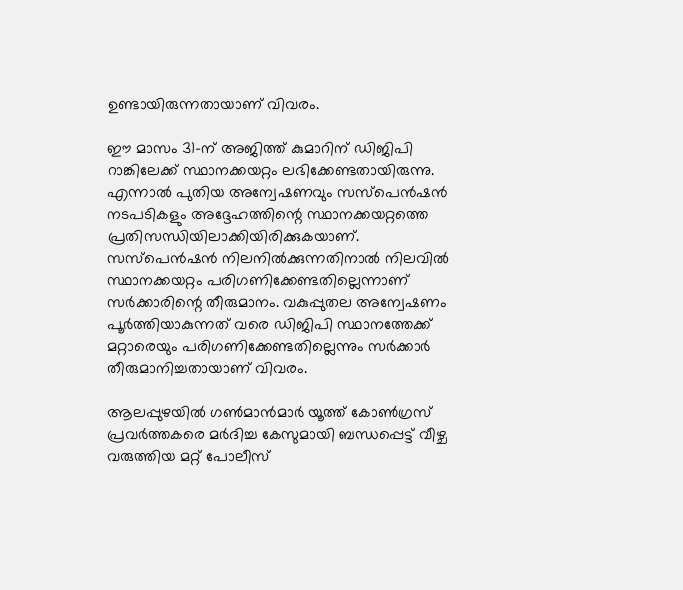ഉണ്ടായിരുന്നതായാണ് വിവരം.

ഈ മാസം 31-ന് അജിത്ത് കുമാറിന് ഡിജിപി റാങ്കിലേക്ക് സ്ഥാനക്കയറ്റം ലഭിക്കേണ്ടതായിരുന്നു. എന്നാല്‍ പുതിയ അന്വേഷണവും സസ്പെന്‍ഷന്‍ നടപടികളും അദ്ദേഹത്തിന്റെ സ്ഥാനക്കയറ്റത്തെ പ്രതിസന്ധിയിലാക്കിയിരിക്കുകയാണ്. സസ്പെന്‍ഷന്‍ നിലനില്‍ക്കുന്നതിനാല്‍ നിലവില്‍ സ്ഥാനക്കയറ്റം പരിഗണിക്കേണ്ടതില്ലെന്നാണ് സര്‍ക്കാരിന്റെ തീരുമാനം. വകുപ്പുതല അന്വേഷണം പൂര്‍ത്തിയാകുന്നത് വരെ ഡിജിപി സ്ഥാനത്തേക്ക് മറ്റാരെയും പരിഗണിക്കേണ്ടതില്ലെന്നും സര്‍ക്കാര്‍ തീരുമാനിച്ചതായാണ് വിവരം.

ആലപ്പുഴയില്‍ ഗണ്‍മാന്‍മാര്‍ യൂത്ത് കോണ്‍ഗ്രസ് പ്രവര്‍ത്തകരെ മര്‍ദിച്ച കേസുമായി ബന്ധപ്പെട്ട് വീഴ്ച വരുത്തിയ മറ്റ് പോലീസ്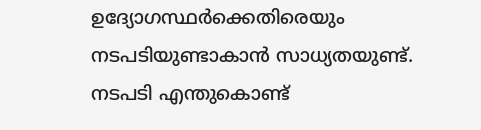ഉദ്യോഗസ്ഥര്‍ക്കെതിരെയും നടപടിയുണ്ടാകാന്‍ സാധ്യതയുണ്ട്. നടപടി എന്തുകൊണ്ട്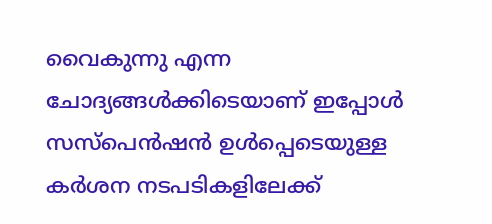വൈകുന്നു എന്ന ചോദ്യങ്ങള്‍ക്കിടെയാണ് ഇപ്പോള്‍ സസ്പെന്‍ഷന്‍ ഉള്‍പ്പെടെയുള്ള കര്‍ശന നടപടികളിലേക്ക്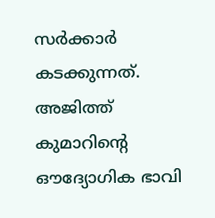സര്‍ക്കാര്‍ കടക്കുന്നത്. അജിത്ത് കുമാറിന്റെ ഔദ്യോഗിക ഭാവി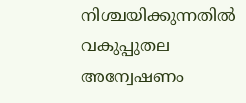നിശ്ചയിക്കുന്നതില്‍ വകുപ്പുതല അന്വേഷണം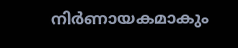നിര്‍ണായകമാകും